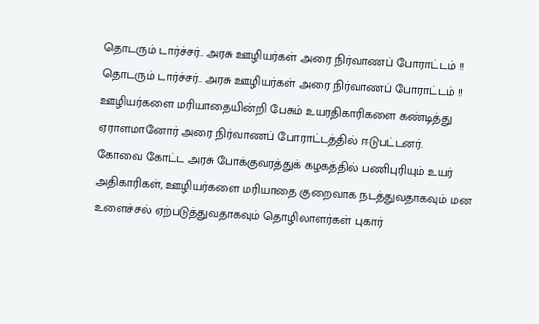தொடரும் டார்ச்சர்.. அரசு ஊழியர்கள் அரை நிர்வாணப் போராட்டம் !!
தொடரும் டார்ச்சர்.. அரசு ஊழியர்கள் அரை நிர்வாணப் போராட்டம் !!
ஊழியர்களை மரியாதையின்றி பேசும் உயரதிகாரிகளை கண்டித்து ஏராளமானோர் அரை நிர்வாணப் போராட்டத்தில் ஈடுபட்டனர்.
கோவை கோட்ட அரசு போக்குவரத்துக் கழகத்தில் பணிபுரியும் உயர் அதிகாரிகள், ஊழியர்களை மரியாதை குறைவாக நடத்துவதாகவும் மன உளைச்சல் ஏற்படுத்துவதாகவும் தொழிலாளர்கள் புகார்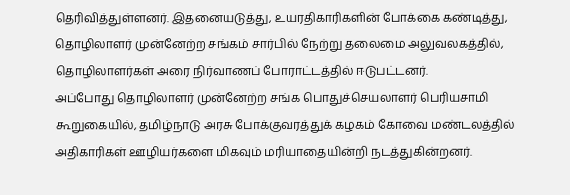தெரிவித்துள்ளனர். இதனையடுத்து, உயரதிகாரிகளின் போக்கை கண்டித்து, தொழிலாளர் முன்னேற்ற சங்கம் சார்பில் நேற்று தலைமை அலுவலகத்தில், தொழிலாளர்கள் அரை நிர்வாணப் போராட்டத்தில் ஈடுபட்டனர்.
அப்போது தொழிலாளர் முன்னேற்ற சங்க பொதுச்செயலாளர் பெரியசாமி கூறுகையில், தமிழ்நாடு அரசு போக்குவரத்துக் கழகம் கோவை மண்டலத்தில் அதிகாரிகள் ஊழியர்களை மிகவும் மரியாதையின்றி நடத்துகின்றனர்.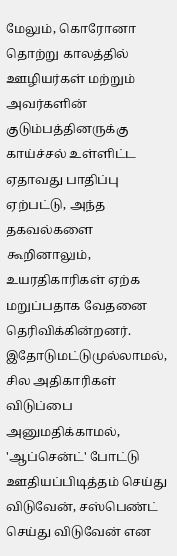மேலும், கொரோனா தொற்று காலத்தில் ஊழியர்கள் மற்றும் அவர்களின் குடும்பத்தினருக்கு காய்ச்சல் உள்ளிட்ட ஏதாவது பாதிப்பு ஏற்பட்டு, அந்த தகவல்களை கூறினாலும், உயரதிகாரிகள் ஏற்க மறுப்பதாக வேதனை தெரிவிக்கின்றனர்.
இதோடுமட்டுமுல்லாமல், சில அதிகாரிகள் விடுப்பை அனுமதிக்காமல், 'ஆப்சென்ட்' போட்டு ஊதியப்பிடித்தம் செய்து விடுவேன், சஸ்பெண்ட் செய்து விடுவேன் என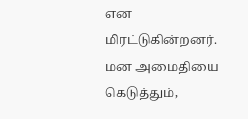என மிரட்டுகின்றனர். மன அமைதியை கெடுத்தும்,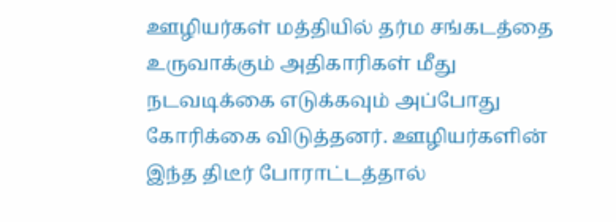ஊழியர்கள் மத்தியில் தர்ம சங்கடத்தை உருவாக்கும் அதிகாரிகள் மீது நடவடிக்கை எடுக்கவும் அப்போது கோரிக்கை விடுத்தனர். ஊழியர்களின் இந்த திடீர் போராட்டத்தால்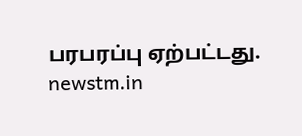பரபரப்பு ஏற்பட்டது.
newstm.in